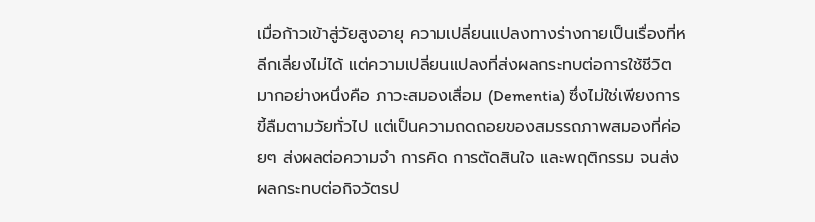เมื่อก้าวเข้าสู่วัยสูงอายุ ความเปลี่ยนแปลงทางร่างกายเป็นเรื่องที่หลีกเลี่ยงไม่ได้ แต่ความเปลี่ยนแปลงที่ส่งผลกระทบต่อการใช้ชีวิตมากอย่างหนึ่งคือ ภาวะสมองเสื่อม (Dementia) ซึ่งไม่ใช่เพียงการขี้ลืมตามวัยทั่วไป แต่เป็นความถดถอยของสมรรถภาพสมองที่ค่อยๆ ส่งผลต่อความจำ การคิด การตัดสินใจ และพฤติกรรม จนส่งผลกระทบต่อกิจวัตรป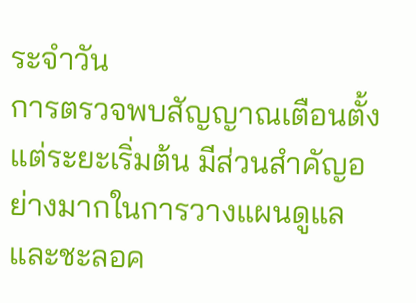ระจำวัน
การตรวจพบสัญญาณเตือนตั้งแต่ระยะเริ่มต้น มีส่วนสำคัญอย่างมากในการวางแผนดูแลและชะลอค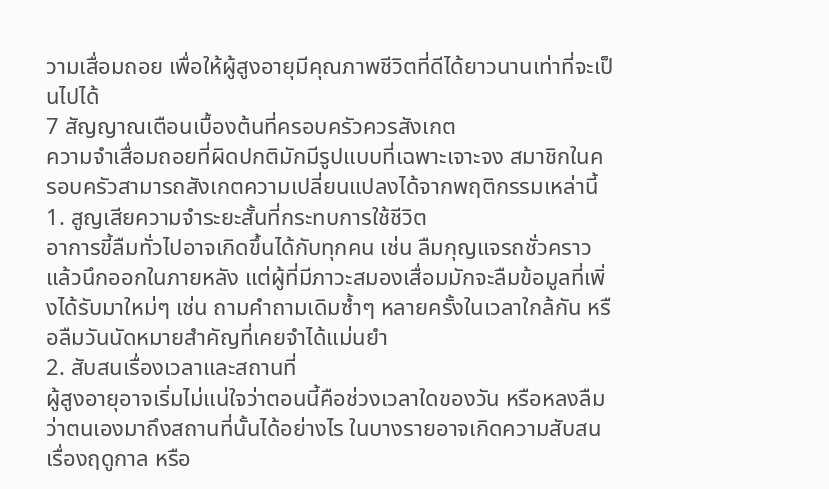วามเสื่อมถอย เพื่อให้ผู้สูงอายุมีคุณภาพชีวิตที่ดีได้ยาวนานเท่าที่จะเป็นไปได้
7 สัญญาณเตือนเบื้องต้นที่ครอบครัวควรสังเกต
ความจำเสื่อมถอยที่ผิดปกติมักมีรูปแบบที่เฉพาะเจาะจง สมาชิกในครอบครัวสามารถสังเกตความเปลี่ยนแปลงได้จากพฤติกรรมเหล่านี้
1. สูญเสียความจำระยะสั้นที่กระทบการใช้ชีวิต
อาการขี้ลืมทั่วไปอาจเกิดขึ้นได้กับทุกคน เช่น ลืมกุญแจรถชั่วคราวแล้วนึกออกในภายหลัง แต่ผู้ที่มีภาวะสมองเสื่อมมักจะลืมข้อมูลที่เพิ่งได้รับมาใหม่ๆ เช่น ถามคำถามเดิมซ้ำๆ หลายครั้งในเวลาใกล้กัน หรือลืมวันนัดหมายสำคัญที่เคยจำได้แม่นยำ
2. สับสนเรื่องเวลาและสถานที่
ผู้สูงอายุอาจเริ่มไม่แน่ใจว่าตอนนี้คือช่วงเวลาใดของวัน หรือหลงลืมว่าตนเองมาถึงสถานที่นั้นได้อย่างไร ในบางรายอาจเกิดความสับสนเรื่องฤดูกาล หรือ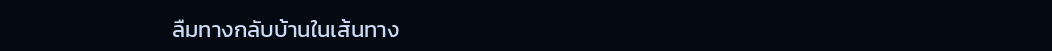ลืมทางกลับบ้านในเส้นทาง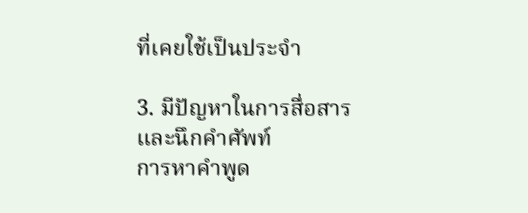ที่เคยใช้เป็นประจำ

3. มีปัญหาในการสื่อสารและนึกคำศัพท์
การหาคำพูด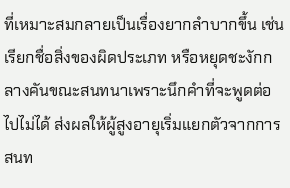ที่เหมาะสมกลายเป็นเรื่องยากลำบากขึ้น เช่น เรียกชื่อสิ่งของผิดประเภท หรือหยุดชะงักกลางคันขณะสนทนาเพราะนึกคำที่จะพูดต่อไปไม่ได้ ส่งผลให้ผู้สูงอายุเริ่มแยกตัวจากการสนท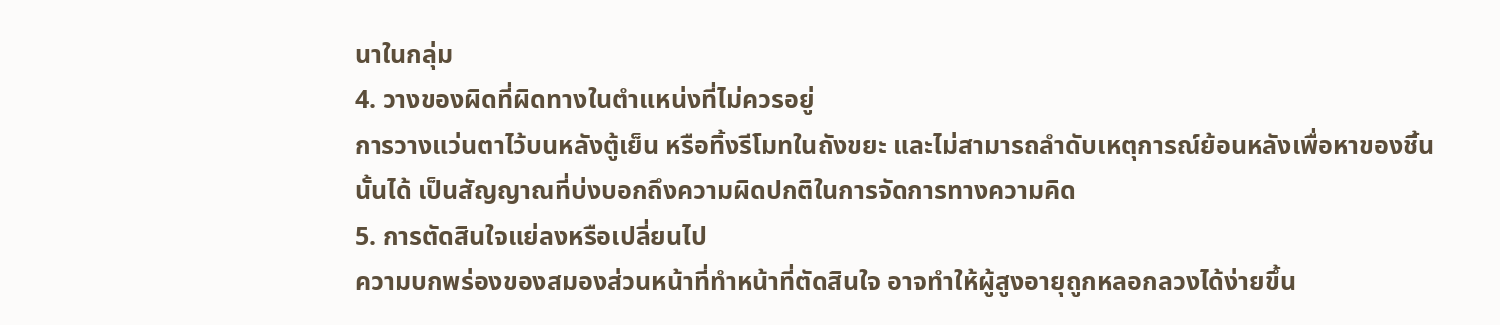นาในกลุ่ม
4. วางของผิดที่ผิดทางในตำแหน่งที่ไม่ควรอยู่
การวางแว่นตาไว้บนหลังตู้เย็น หรือทิ้งรีโมทในถังขยะ และไม่สามารถลำดับเหตุการณ์ย้อนหลังเพื่อหาของชิ้นนั้นได้ เป็นสัญญาณที่บ่งบอกถึงความผิดปกติในการจัดการทางความคิด
5. การตัดสินใจแย่ลงหรือเปลี่ยนไป
ความบกพร่องของสมองส่วนหน้าที่ทำหน้าที่ตัดสินใจ อาจทำให้ผู้สูงอายุถูกหลอกลวงได้ง่ายขึ้น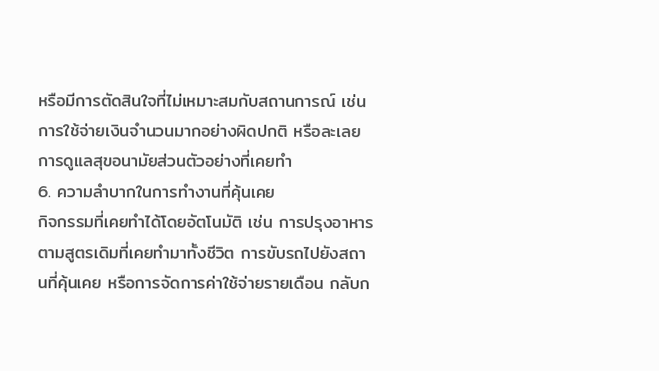หรือมีการตัดสินใจที่ไม่เหมาะสมกับสถานการณ์ เช่น การใช้จ่ายเงินจำนวนมากอย่างผิดปกติ หรือละเลยการดูแลสุขอนามัยส่วนตัวอย่างที่เคยทำ
6. ความลำบากในการทำงานที่คุ้นเคย
กิจกรรมที่เคยทำได้โดยอัตโนมัติ เช่น การปรุงอาหารตามสูตรเดิมที่เคยทำมาทั้งชีวิต การขับรถไปยังสถานที่คุ้นเคย หรือการจัดการค่าใช้จ่ายรายเดือน กลับก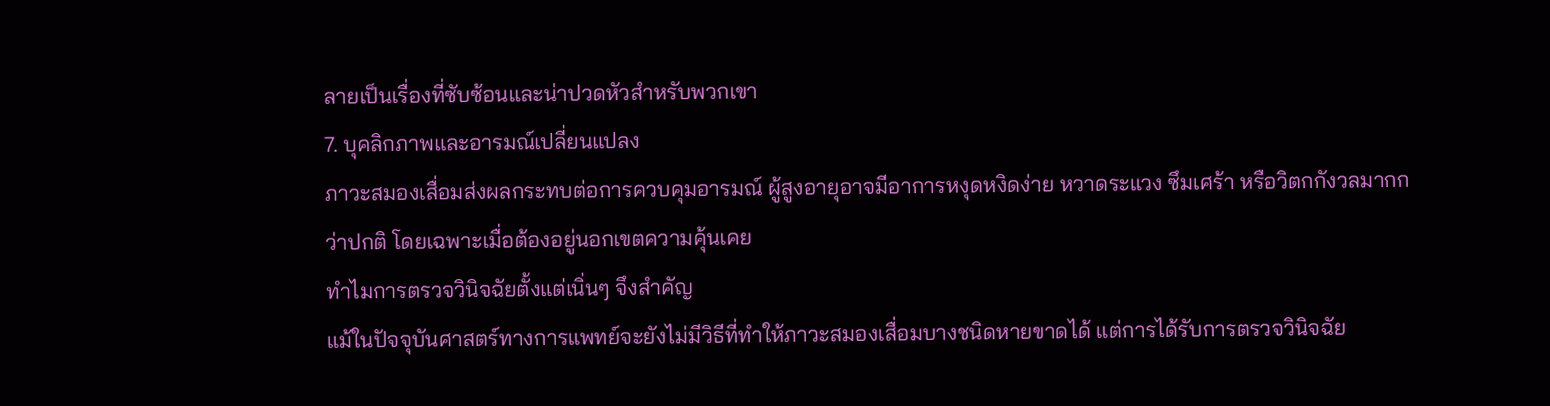ลายเป็นเรื่องที่ซับซ้อนและน่าปวดหัวสำหรับพวกเขา
7. บุคลิกภาพและอารมณ์เปลี่ยนแปลง
ภาวะสมองเสื่อมส่งผลกระทบต่อการควบคุมอารมณ์ ผู้สูงอายุอาจมีอาการหงุดหงิดง่าย หวาดระแวง ซึมเศร้า หรือวิตกกังวลมากกว่าปกติ โดยเฉพาะเมื่อต้องอยู่นอกเขตความคุ้นเคย
ทำไมการตรวจวินิจฉัยตั้งแต่เนิ่นๆ จึงสำคัญ
แม้ในปัจจุบันศาสตร์ทางการแพทย์จะยังไม่มีวิธีที่ทำให้ภาวะสมองเสื่อมบางชนิดหายขาดได้ แต่การได้รับการตรวจวินิจฉัย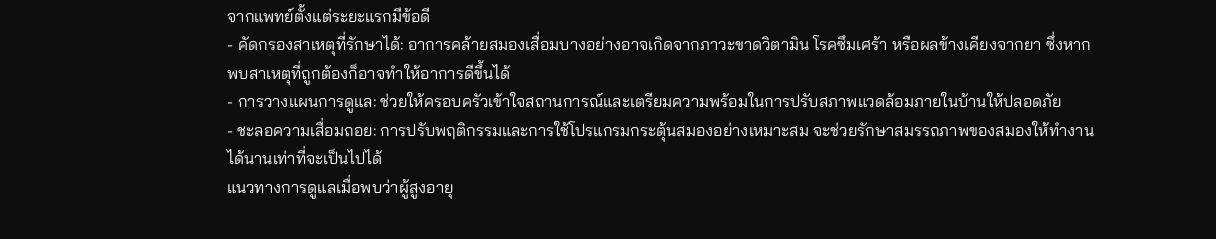จากแพทย์ตั้งแต่ระยะแรกมีข้อดี
- คัดกรองสาเหตุที่รักษาได้: อาการคล้ายสมองเสื่อมบางอย่างอาจเกิดจากภาวะขาดวิตามิน โรคซึมเศร้า หรือผลข้างเคียงจากยา ซึ่งหากพบสาเหตุที่ถูกต้องก็อาจทำให้อาการดีขึ้นได้
- การวางแผนการดูแล: ช่วยให้ครอบครัวเข้าใจสถานการณ์และเตรียมความพร้อมในการปรับสภาพแวดล้อมภายในบ้านให้ปลอดภัย
- ชะลอความเสื่อมถอย: การปรับพฤติกรรมและการใช้โปรแกรมกระตุ้นสมองอย่างเหมาะสม จะช่วยรักษาสมรรถภาพของสมองให้ทำงานได้นานเท่าที่จะเป็นไปได้
แนวทางการดูแลเมื่อพบว่าผู้สูงอายุ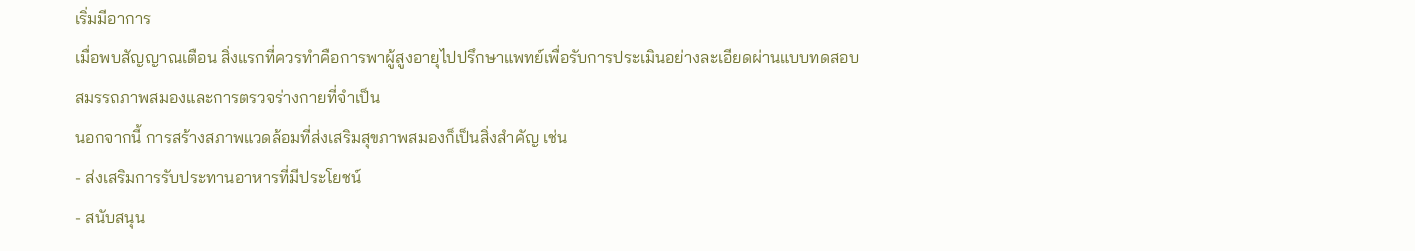เริ่มมีอาการ
เมื่อพบสัญญาณเตือน สิ่งแรกที่ควรทำคือการพาผู้สูงอายุไปปรึกษาแพทย์เพื่อรับการประเมินอย่างละเอียดผ่านแบบทดสอบสมรรถภาพสมองและการตรวจร่างกายที่จำเป็น
นอกจากนี้ การสร้างสภาพแวดล้อมที่ส่งเสริมสุขภาพสมองก็เป็นสิ่งสำคัญ เช่น
- ส่งเสริมการรับประทานอาหารที่มีประโยชน์
- สนับสนุน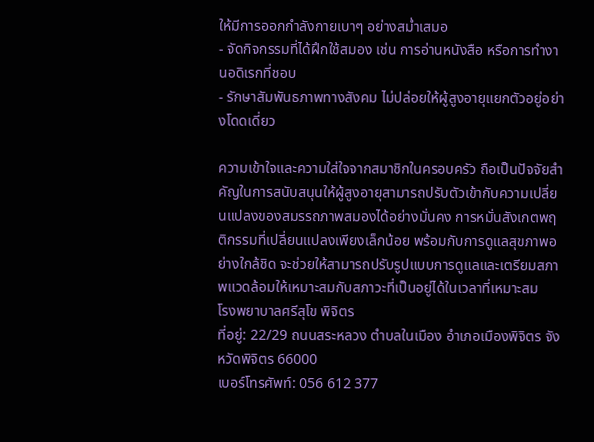ให้มีการออกกำลังกายเบาๆ อย่างสม่ำเสมอ
- จัดกิจกรรมที่ได้ฝึกใช้สมอง เช่น การอ่านหนังสือ หรือการทำงานอดิเรกที่ชอบ
- รักษาสัมพันธภาพทางสังคม ไม่ปล่อยให้ผู้สูงอายุแยกตัวอยู่อย่างโดดเดี่ยว

ความเข้าใจและความใส่ใจจากสมาชิกในครอบครัว ถือเป็นปัจจัยสำคัญในการสนับสนุนให้ผู้สูงอายุสามารถปรับตัวเข้ากับความเปลี่ยนแปลงของสมรรถภาพสมองได้อย่างมั่นคง การหมั่นสังเกตพฤติกรรมที่เปลี่ยนแปลงเพียงเล็กน้อย พร้อมกับการดูแลสุขภาพอย่างใกล้ชิด จะช่วยให้สามารถปรับรูปแบบการดูแลและเตรียมสภาพแวดล้อมให้เหมาะสมกับสภาวะที่เป็นอยู่ได้ในเวลาที่เหมาะสม
โรงพยาบาลศรีสุโข พิจิตร
ที่อยู่: 22/29 ถนนสระหลวง ตำบลในเมือง อำเภอเมืองพิจิตร จังหวัดพิจิตร 66000
เบอร์โทรศัพท์: 056 612 377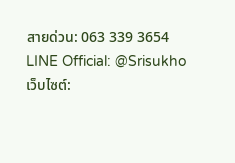สายด่วน: 063 339 3654
LINE Official: @Srisukho
เว็บไซต์: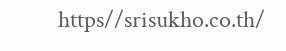https//srisukho.co.th/